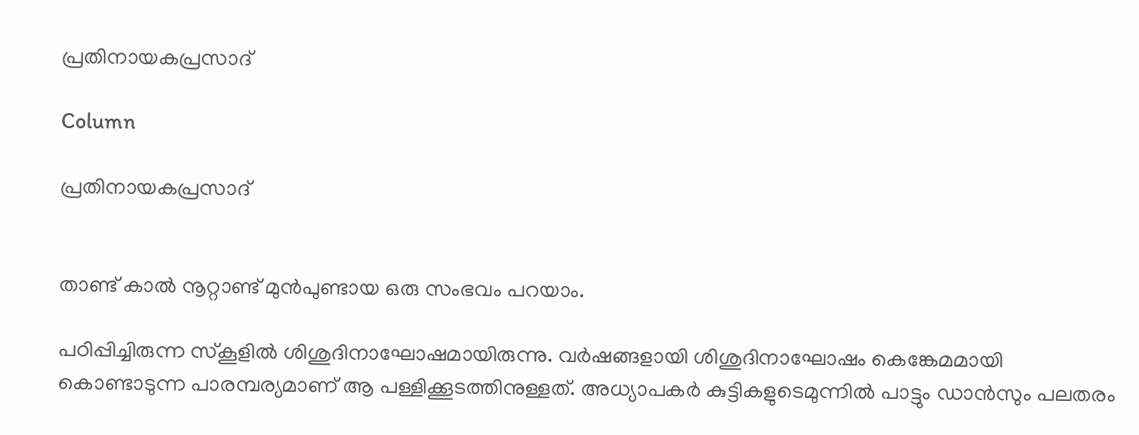പ്രതിനായകപ്രസാദ്

Column

പ്രതിനായകപ്രസാദ്


താണ്ട് കാൽ നൂറ്റാണ്ട് മുൻപുണ്ടായ ഒരു സംഭവം പറയാം.

പഠിപ്പിച്ചിരുന്ന സ്കൂളിൽ ശിശുദിനാഘോഷമായിരുന്നു. വർഷങ്ങളായി ശിശുദിനാഘോഷം കെങ്കേമമായി കൊണ്ടാടുന്ന പാരമ്പര്യമാണ് ആ പള്ളിക്കൂടത്തിനുള്ളത്. അധ്യാപകർ കുട്ടികളുടെമുന്നിൽ പാട്ടും ഡാൻസും പലതരം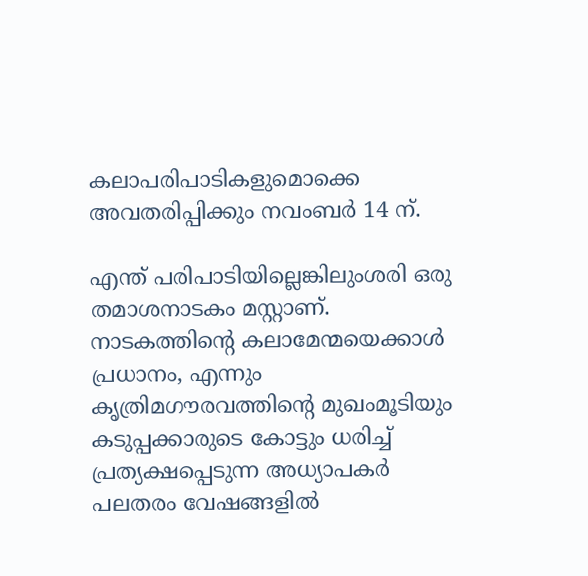കലാപരിപാടികളുമൊക്കെ അവതരിപ്പിക്കും നവംബർ 14 ന്.

എന്ത് പരിപാടിയില്ലെങ്കിലുംശരി ഒരു തമാശനാടകം മസ്റ്റാണ്. നാടകത്തിൻ്റെ കലാമേന്മയെക്കാൾ പ്രധാനം, എന്നും കൃത്രിമഗൗരവത്തിന്റെ മുഖംമൂടിയും കടുപ്പക്കാരുടെ കോട്ടും ധരിച്ച് പ്രത്യക്ഷപ്പെടുന്ന അധ്യാപകർ പലതരം വേഷങ്ങളിൽ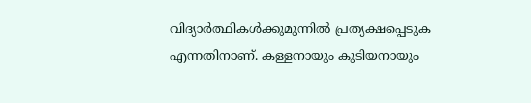വിദ്യാർത്ഥികൾക്കുമുന്നിൽ പ്രത്യക്ഷപ്പെടുക എന്നതിനാണ്. കള്ളനായും കുടിയനായും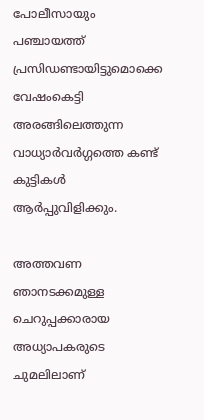പോലീസായും പഞ്ചായത്ത് പ്രസിഡണ്ടായിട്ടുമൊക്കെ വേഷംകെട്ടി അരങ്ങിലെത്തുന്ന വാധ്യാർവർഗ്ഗത്തെ കണ്ട് കുട്ടികൾ ആർപ്പുവിളിക്കും.

അത്തവണ ഞാനടക്കമുള്ള ചെറുപ്പക്കാരായ അധ്യാപകരുടെ ചുമലിലാണ്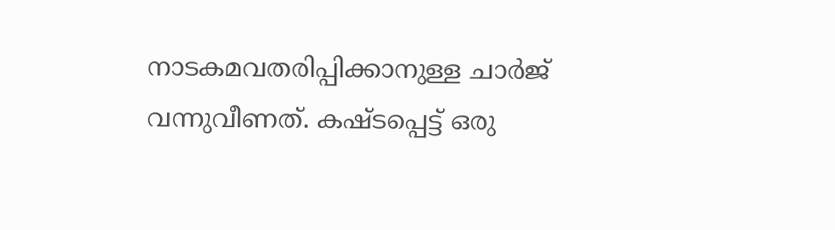നാടകമവതരിപ്പിക്കാനുള്ള ചാർജ് വന്നുവീണത്. കഷ്ടപ്പെട്ട് ഒരു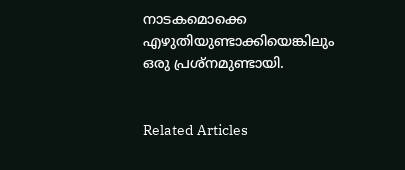നാടകമൊക്കെ എഴുതിയുണ്ടാക്കിയെങ്കിലും ഒരു പ്രശ്നമുണ്ടായി.


Related Articles